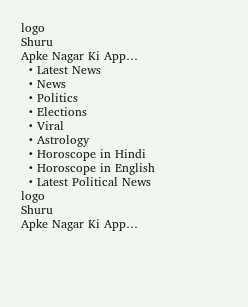logo
Shuru
Apke Nagar Ki App…
  • Latest News
  • News
  • Politics
  • Elections
  • Viral
  • Astrology
  • Horoscope in Hindi
  • Horoscope in English
  • Latest Political News
logo
Shuru
Apke Nagar Ki App…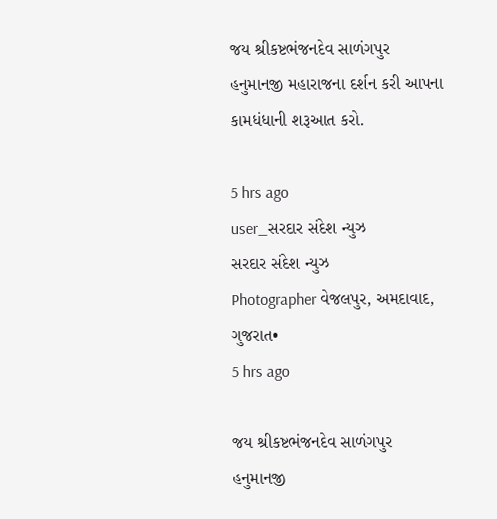જય શ્રીકષ્ટભંજનદેવ સાળંગપુર હનુમાનજી મહારાજના દર્શન કરી આપના કામધંધાની શરૂઆત કરો.

5 hrs ago
user_સરદાર સંદેશ ન્યુઝ
સરદાર સંદેશ ન્યુઝ
Photographer વેજલપુર, અમદાવાદ, ગુજરાત•
5 hrs ago

જય શ્રીકષ્ટભંજનદેવ સાળંગપુર હનુમાનજી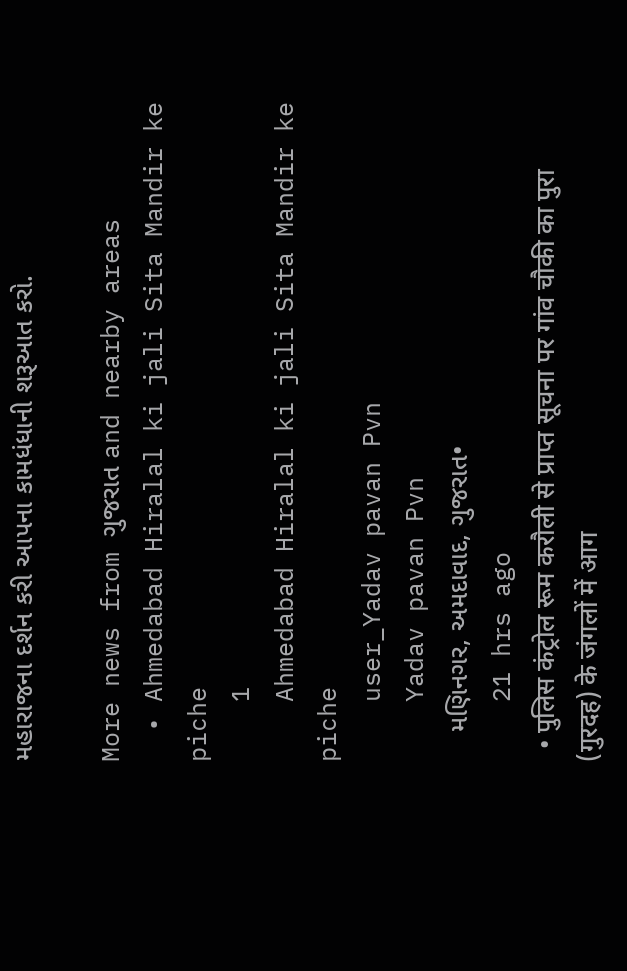મહારાજના દર્શન કરી આપના કામધંધાની શરૂઆત કરો.

More news from ગુજરાત and nearby areas
  • Ahmedabad Hiralal ki jali Sita Mandir ke piche
    1
    Ahmedabad Hiralal ki jali Sita Mandir ke piche
    user_Yadav pavan Pvn
    Yadav pavan Pvn
    મણિનગર, અમદાવાદ, ગુજરાત•
    21 hrs ago
  • पुलिस कंट्रोल रूम करौली से प्राप्त सूचना पर गांव चौकी का पुरा (गुरदह) के जंगलों में आग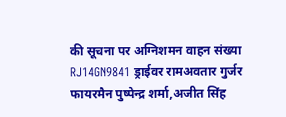की सूचना पर अग्निशमन वाहन संख्या RJ14GN9841 ड्राईवर रामअवतार गुर्जर फायरमैन पुष्पेन्द्र शर्मा,अजीत सिंह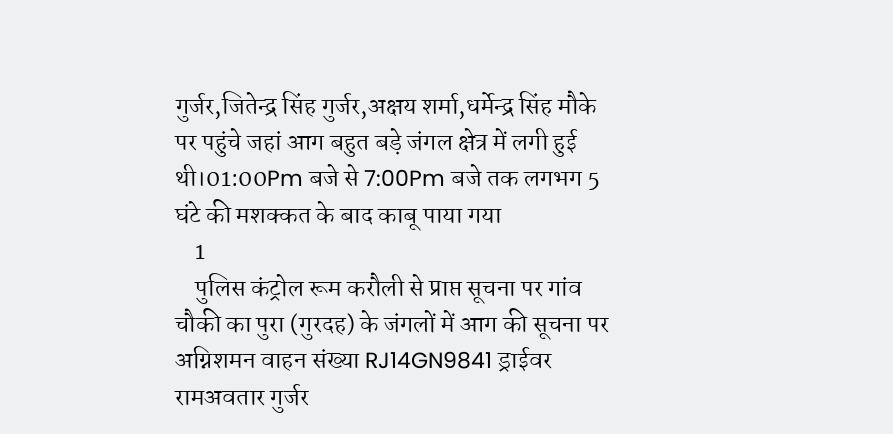गुर्जर,जितेन्द्र सिंह गुर्जर,अक्षय शर्मा,धर्मेन्द्र सिंह मौके पर पहुंचे जहां आग बहुत बड़े जंगल क्षेत्र में लगी हुई थी।01:00Pm बजे से 7:00Pm बजे तक लगभग 5 घंटे की मशक्कत के बाद काबू पाया गया
    1
    पुलिस कंट्रोल रूम करौली से प्राप्त सूचना पर गांव चौकी का पुरा (गुरदह) के जंगलों में आग की सूचना पर अग्निशमन वाहन संख्या RJ14GN9841 ड्राईवर रामअवतार गुर्जर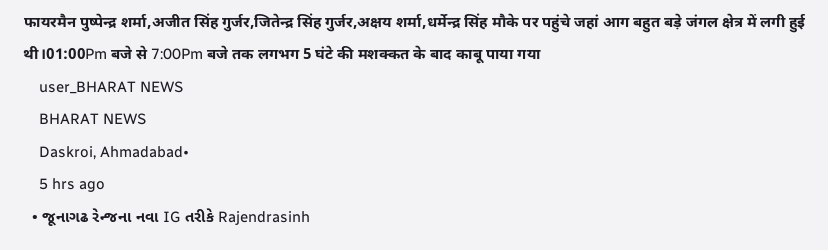फायरमैन पुष्पेन्द्र शर्मा,अजीत सिंह गुर्जर,जितेन्द्र सिंह गुर्जर,अक्षय शर्मा,धर्मेन्द्र सिंह मौके पर पहुंचे जहां आग बहुत बड़े जंगल क्षेत्र में लगी हुई थी।01:00Pm बजे से 7:00Pm बजे तक लगभग 5 घंटे की मशक्कत के बाद काबू पाया गया
    user_BHARAT NEWS
    BHARAT NEWS
    Daskroi, Ahmadabad•
    5 hrs ago
  • જૂનાગઢ રેન્જના નવા IG તરીકે Rajendrasinh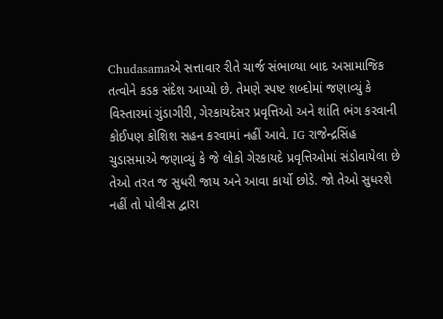Chudasamaએ સત્તાવાર રીતે ચાર્જ સંભાળ્યા બાદ અસામાજિક તત્વોને કડક સંદેશ આપ્યો છે. તેમણે સ્પષ્ટ શબ્દોમાં જણાવ્યું કે વિસ્તારમાં ગુંડાગીરી, ગેરકાયદેસર પ્રવૃત્તિઓ અને શાંતિ ભંગ કરવાની કોઈપણ કોશિશ સહન કરવામાં નહીં આવે. IG રાજેન્દ્રસિંહ ચુડાસમાએ જણાવ્યું કે જે લોકો ગેરકાયદે પ્રવૃત્તિઓમાં સંડોવાયેલા છે તેઓ તરત જ સુધરી જાય અને આવા કાર્યો છોડે. જો તેઓ સુધરશે નહીં તો પોલીસ દ્વારા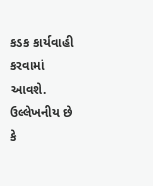કડક કાર્યવાહી કરવામાં આવશે. ઉલ્લેખનીય છે કે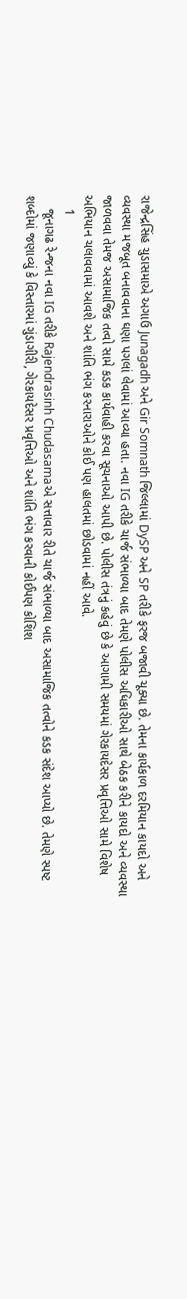રાજેન્દ્રસિંહ ચુડાસમાએ અગાઉ Junagadh અને Gir Somnath જિલ્લામાં DySP અને SP તરીકે ફરજ બજાવી ચૂક્યા છે. તેમના કાર્યકાળ દરમિયાન કાયદો અને વ્યવસ્થા મજબૂત બનાવવાના ઘણા પગલાં લેવામાં આવ્યા હતા. નવા IG તરીકે ચાર્જ સંભાળ્યા બાદ તેમણે પોલીસ અધિકારીઓ સાથે બેઠક કરીને કાયદો અને વ્યવસ્થા જાળવવા તેમજ અસામાજિક તત્વો સામે કડક કાર્યવાહી કરવા સૂચનાઓ આપી છે. પોલીસ તંત્રનું કહેવું છે કે આગામી સમયમાં ગેરકાયદેસર પ્રવૃત્તિઓ સામે વિશેષ અભિયાન ચલાવવામાં આવશે અને શાંતિ ભંગ કરનારાઓને કોઈ પણ હાલતમાં છોડવામાં નહીં આવે.
    1
    જૂનાગઢ રેન્જના નવા IG તરીકે Rajendrasinh Chudasamaએ સત્તાવાર રીતે ચાર્જ સંભાળ્યા બાદ અસામાજિક તત્વોને કડક સંદેશ આપ્યો છે. તેમણે સ્પષ્ટ શબ્દોમાં જણાવ્યું કે વિસ્તારમાં ગુંડાગીરી, ગેરકાયદેસર પ્રવૃત્તિઓ અને શાંતિ ભંગ કરવાની કોઈપણ કોશિશ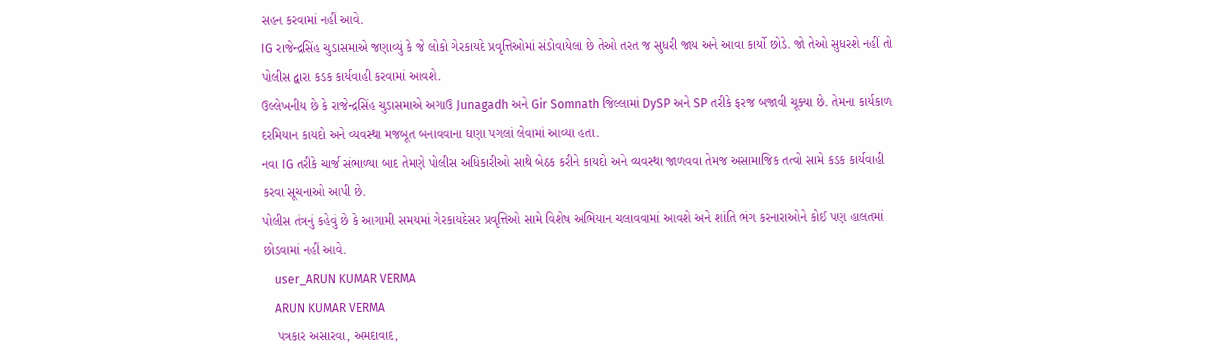સહન કરવામાં નહીં આવે.
IG રાજેન્દ્રસિંહ ચુડાસમાએ જણાવ્યું કે જે લોકો ગેરકાયદે પ્રવૃત્તિઓમાં સંડોવાયેલા છે તેઓ તરત જ સુધરી જાય અને આવા કાર્યો છોડે. જો તેઓ સુધરશે નહીં તો પોલીસ દ્વારા કડક કાર્યવાહી કરવામાં આવશે.
ઉલ્લેખનીય છે કે રાજેન્દ્રસિંહ ચુડાસમાએ અગાઉ Junagadh અને Gir Somnath જિલ્લામાં DySP અને SP તરીકે ફરજ બજાવી ચૂક્યા છે. તેમના કાર્યકાળ દરમિયાન કાયદો અને વ્યવસ્થા મજબૂત બનાવવાના ઘણા પગલાં લેવામાં આવ્યા હતા.
નવા IG તરીકે ચાર્જ સંભાળ્યા બાદ તેમણે પોલીસ અધિકારીઓ સાથે બેઠક કરીને કાયદો અને વ્યવસ્થા જાળવવા તેમજ અસામાજિક તત્વો સામે કડક કાર્યવાહી કરવા સૂચનાઓ આપી છે.
પોલીસ તંત્રનું કહેવું છે કે આગામી સમયમાં ગેરકાયદેસર પ્રવૃત્તિઓ સામે વિશેષ અભિયાન ચલાવવામાં આવશે અને શાંતિ ભંગ કરનારાઓને કોઈ પણ હાલતમાં છોડવામાં નહીં આવે.
    user_ARUN KUMAR VERMA
    ARUN KUMAR VERMA
    પત્રકાર અસારવા, અમદાવાદ,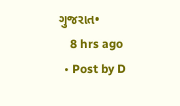ગુજરાત•
    8 hrs ago
  • Post by D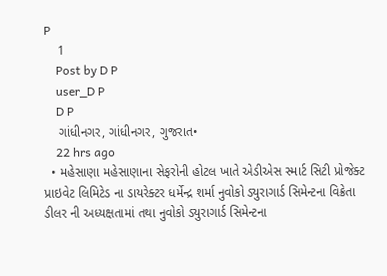P
    1
    Post by D P
    user_D P
    D P
    ગાંધીનગર, ગાંધીનગર, ગુજરાત•
    22 hrs ago
  • મહેસાણા મહેસાણાના સેફરોની હોટલ ખાતે એડીએસ સ્માર્ટ સિટી પ્રોજેક્ટ પ્રાઇવેટ લિમિટેડ ના ડાયરેક્ટર ધર્મેન્દ્ર શર્મા નુવોકો ડ્યુરાગાર્ડ સિમેન્ટના વિક્રેતા ડીલર ની અધ્યક્ષતામાં તથા નુવોકો ડ્યુરાગાર્ડ સિમેન્ટના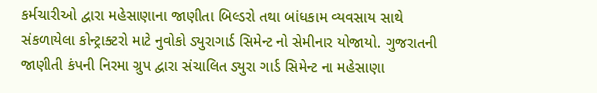કર્મચારીઓ દ્વારા મહેસાણાના જાણીતા બિલ્ડરો તથા બાંધકામ વ્યવસાય સાથે સંકળાયેલા કોન્ટ્રાક્ટરો માટે નુવોકો ડ્યુરાગાર્ડ સિમેન્ટ નો સેમીનાર યોજાયો. ગુજરાતની જાણીતી કંપની નિરમા ગ્રુપ દ્વારા સંચાલિત ડ્યુરા ગાર્ડ સિમેન્ટ ના મહેસાણા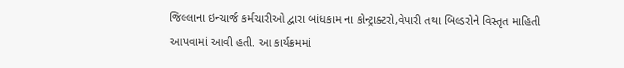જિલ્લાના ઇન્ચાર્જ કર્મચારીઓ દ્વારા બાંધકામ ના કોન્ટ્રાક્ટરો,વેપારી તથા બિલ્ડરોને વિસ્તૃત માહિતી આપવામાં આવી હતી. આ કાર્યક્રમમાં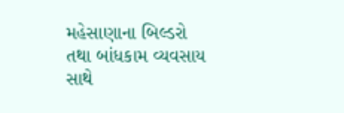મહેસાણાના બિલ્ડરો તથા બાંધકામ વ્યવસાય સાથે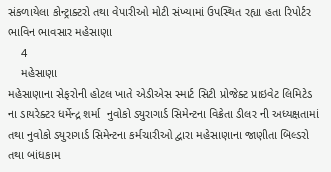સંકળાયેલા કોન્ટ્રાક્ટરો તથા વેપારીઓ મોટી સંખ્યામાં ઉપસ્થિત રહ્યા હતા રિપોર્ટર ભાવિન ભાવસાર મહેસાણા
    4
    મહેસાણા
મહેસાણાના સેફરોની હોટલ ખાતે એડીએસ સ્માર્ટ સિટી પ્રોજેક્ટ પ્રાઇવેટ લિમિટેડ ના ડાયરેક્ટર ધર્મેન્દ્ર શર્મા  નુવોકો ડ્યુરાગાર્ડ સિમેન્ટના વિક્રેતા ડીલર ની અધ્યક્ષતામાં તથા નુવોકો ડ્યુરાગાર્ડ સિમેન્ટના કર્મચારીઓ દ્વારા મહેસાણાના જાણીતા બિલ્ડરો તથા બાંધકામ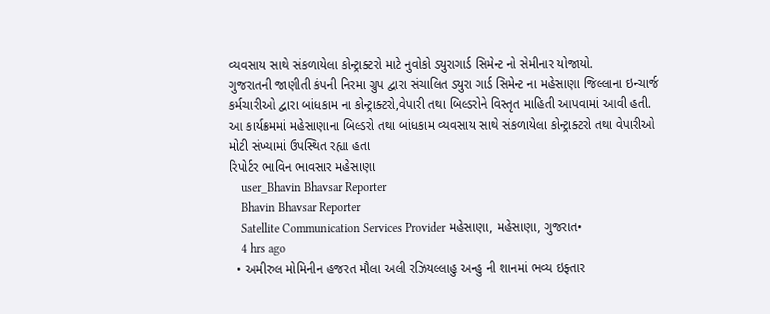વ્યવસાય સાથે સંકળાયેલા કોન્ટ્રાક્ટરો માટે નુવોકો ડ્યુરાગાર્ડ સિમેન્ટ નો સેમીનાર યોજાયો.
ગુજરાતની જાણીતી કંપની નિરમા ગ્રુપ દ્વારા સંચાલિત ડ્યુરા ગાર્ડ સિમેન્ટ ના મહેસાણા જિલ્લાના ઇન્ચાર્જ કર્મચારીઓ દ્વારા બાંધકામ ના કોન્ટ્રાક્ટરો,વેપારી તથા બિલ્ડરોને વિસ્તૃત માહિતી આપવામાં આવી હતી.
આ કાર્યક્રમમાં મહેસાણાના બિલ્ડરો તથા બાંધકામ વ્યવસાય સાથે સંકળાયેલા કોન્ટ્રાક્ટરો તથા વેપારીઓ મોટી સંખ્યામાં ઉપસ્થિત રહ્યા હતા
રિપોર્ટર ભાવિન ભાવસાર મહેસાણા
    user_Bhavin Bhavsar Reporter
    Bhavin Bhavsar Reporter
    Satellite Communication Services Provider મહેસાણા, મહેસાણા, ગુજરાત•
    4 hrs ago
  • અમીરુલ મોમિનીન હજરત મૌલા અલી રઝિયલ્લાહુ અન્હુ ની શાનમાં ભવ્ય ઇફ્તાર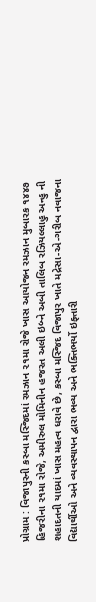પ્રોગ્રામ : વિજાપુરની કસ્બા મસ્જિદમાં રમઝાન ૨૧મા રોજે ખાસ આયોજન રમઝાન મુબારક ૧૪૪૭ હિજરીના ૨૧મા રોજે, અમીરુલ મોમિનીન હજરત અલી ઇબ્ને અબી તાલિબ રઝિયલ્લાહુ અન્હુ ની શહાદતની યાદમાં ખાસ મહત્વ ધરાવે છે, કસ્બા મસ્જિદ વિજાપુર ખાતે મદ્રેસા-એ-ગરીબ નવાજના વિદ્યાર્થીઓ અને વ્યવસ્થાપન દ્વારા ભવ્ય અને ભક્તિભર્યો ઇફ્તારી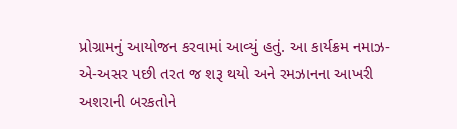પ્રોગ્રામનું આયોજન કરવામાં આવ્યું હતું. આ કાર્યક્રમ નમાઝ-એ-અસર પછી તરત જ શરૂ થયો અને રમઝાનના આખરી અશરાની બરકતોને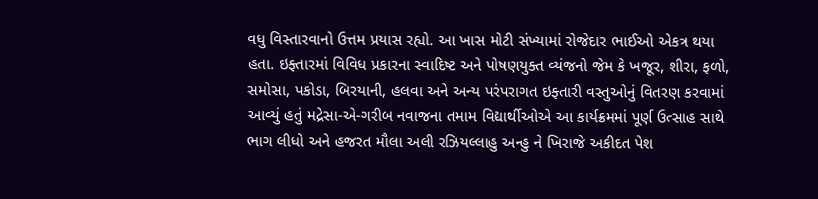વધુ વિસ્તારવાનો ઉત્તમ પ્રયાસ રહ્યો. આ ખાસ મોટી સંખ્યામાં રોજેદાર ભાઈઓ એકત્ર થયા હતા. ઇફ્તારમાં વિવિધ પ્રકારના સ્વાદિષ્ટ અને પોષણયુક્ત વ્યંજનો જેમ કે ખજૂર, શીરા, ફળો, સમોસા, પકોડા, બિરયાની, હલવા અને અન્ય પરંપરાગત ઇફ્તારી વસ્તુઓનું વિતરણ કરવામાં આવ્યું હતું મદ્રેસા-એ-ગરીબ નવાજના તમામ વિદ્યાર્થીઓએ આ કાર્યક્રમમાં પૂર્ણ ઉત્સાહ સાથે ભાગ લીધો અને હજરત મૌલા અલી રઝિયલ્લાહુ અન્હુ ને ખિરાજે અકીદત પેશ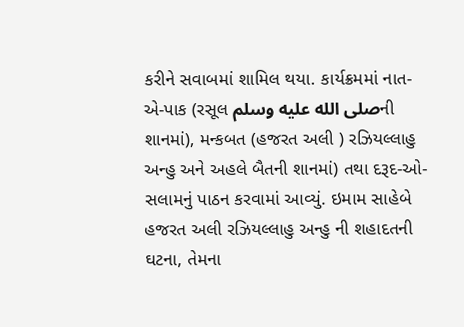કરીને સવાબમાં શામિલ થયા. કાર્યક્રમમાં નાત-એ-પાક (રસૂલ صلى الله عليه وسلمની શાનમાં), મન્કબત (હજરત અલી ) રઝિયલ્લાહુ અન્હુ અને અહલે બૈતની શાનમાં) તથા દરૂદ-ઓ-સલામનું પાઠન કરવામાં આવ્યું. ઇમામ સાહેબે હજરત અલી રઝિયલ્લાહુ અન્હુ ની શહાદતની ઘટના, તેમના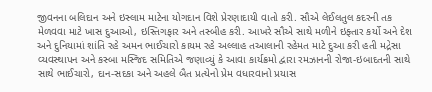જીવનના બલિદાન અને ઇસ્લામ માટેના યોગદાન વિશે પ્રેરણાદાયી વાતો કરી. સૌએ લેઈલતુલ કદરની તક મેળવવા માટે ખાસ દુઆઓ, ઇસ્તિગફાર અને તસ્બીહ કરી. આખરે સૌએ સાથે મળીને ઇફ્તાર કર્યો અને દેશ અને દુનિયામાં શાંતિ રહે અમન ભાઈચારો કાયમ રહે અલ્લાહ તઆલાની રહેમત માટે દુઆ કરી હતી મદ્રેસા વ્યવસ્થાપન અને કસ્બા મસ્જિદ સમિતિએ જણાવ્યું કે આવા કાર્યક્રમો દ્વારા રમઝાનની રોજા-ઇબાદતની સાથે સાથે ભાઈચારો, દાન-સદકા અને અહલે બૈત પ્રત્યેનો પ્રેમ વધારવાનો પ્રયાસ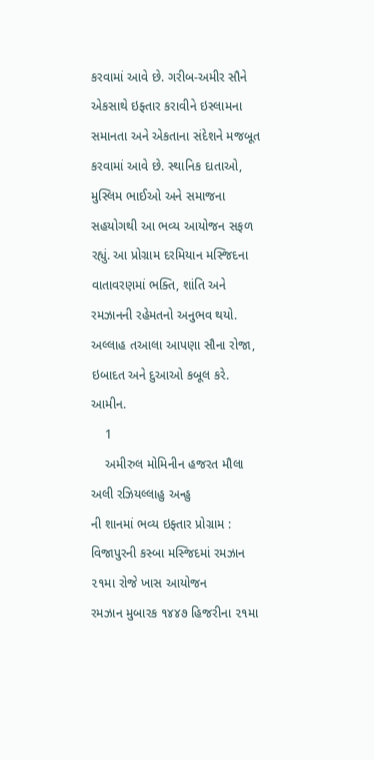કરવામાં આવે છે. ગરીબ-અમીર સૌને એકસાથે ઇફ્તાર કરાવીને ઇસ્લામના સમાનતા અને એકતાના સંદેશને મજબૂત કરવામાં આવે છે. સ્થાનિક દાતાઓ, મુસ્લિમ ભાઈઓ અને સમાજના સહયોગથી આ ભવ્ય આયોજન સફળ રહ્યું. આ પ્રોગ્રામ દરમિયાન મસ્જિદના વાતાવરણમાં ભક્તિ, શાંતિ અને રમઝાનની રહેમતનો અનુભવ થયો. અલ્લાહ તઆલા આપણા સૌના રોજા, ઇબાદત અને દુઆઓ કબૂલ કરે. આમીન.
    1
    અમીરુલ મોમિનીન હજરત મૌલા અલી રઝિયલ્લાહુ અન્હુ
ની શાનમાં ભવ્ય ઇફ્તાર પ્રોગ્રામ : વિજાપુરની કસ્બા મસ્જિદમાં રમઝાન ૨૧મા રોજે ખાસ આયોજન
રમઝાન મુબારક ૧૪૪૭ હિજરીના ૨૧મા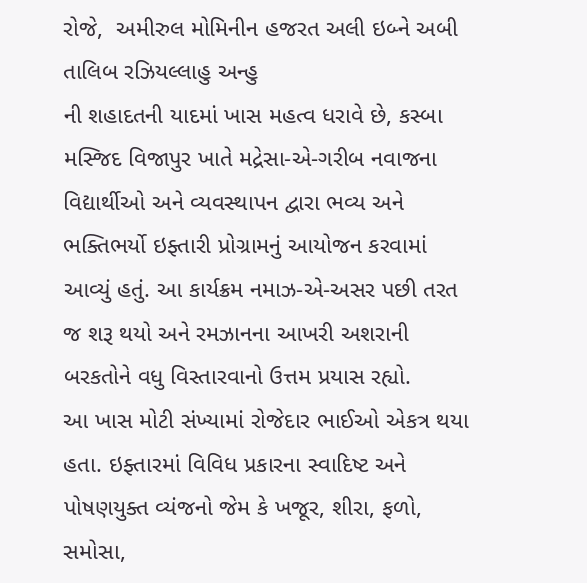રોજે,  અમીરુલ મોમિનીન હજરત અલી ઇબ્ને અબી તાલિબ રઝિયલ્લાહુ અન્હુ
ની શહાદતની યાદમાં ખાસ મહત્વ ધરાવે છે, કસ્બા મસ્જિદ વિજાપુર ખાતે મદ્રેસા-એ-ગરીબ નવાજના વિદ્યાર્થીઓ અને વ્યવસ્થાપન દ્વારા ભવ્ય અને ભક્તિભર્યો ઇફ્તારી પ્રોગ્રામનું આયોજન કરવામાં આવ્યું હતું. આ કાર્યક્રમ નમાઝ-એ-અસર પછી તરત જ શરૂ થયો અને રમઝાનના આખરી અશરાની બરકતોને વધુ વિસ્તારવાનો ઉત્તમ પ્રયાસ રહ્યો.
આ ખાસ મોટી સંખ્યામાં રોજેદાર ભાઈઓ એકત્ર થયા હતા. ઇફ્તારમાં વિવિધ પ્રકારના સ્વાદિષ્ટ અને પોષણયુક્ત વ્યંજનો જેમ કે ખજૂર, શીરા, ફળો, સમોસા,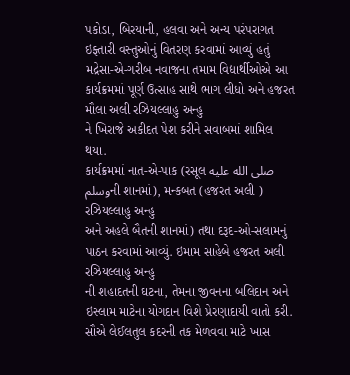પકોડા, બિરયાની, હલવા અને અન્ય પરંપરાગત ઇફ્તારી વસ્તુઓનું વિતરણ કરવામાં આવ્યું હતું મદ્રેસા-એ-ગરીબ નવાજના તમામ વિદ્યાર્થીઓએ આ કાર્યક્રમમાં પૂર્ણ ઉત્સાહ સાથે ભાગ લીધો અને હજરત મૌલા અલી રઝિયલ્લાહુ અન્હુ
ને ખિરાજે અકીદત પેશ કરીને સવાબમાં શામિલ થયા.
કાર્યક્રમમાં નાત-એ-પાક (રસૂલ صلى الله عليه وسلمની શાનમાં), મન્કબત (હજરત અલી ) રઝિયલ્લાહુ અન્હુ
અને અહલે બૈતની શાનમાં) તથા દરૂદ-ઓ-સલામનું પાઠન કરવામાં આવ્યું. ઇમામ સાહેબે હજરત અલી રઝિયલ્લાહુ અન્હુ
ની શહાદતની ઘટના, તેમના જીવનના બલિદાન અને ઇસ્લામ માટેના યોગદાન વિશે પ્રેરણાદાયી વાતો કરી. સૌએ લેઈલતુલ કદરની તક મેળવવા માટે ખાસ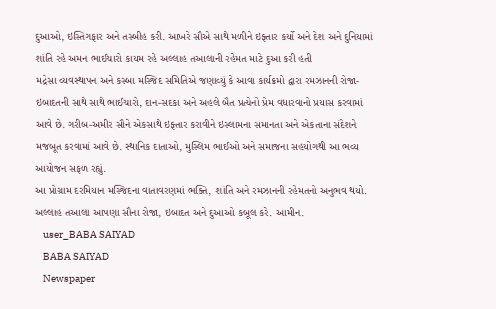દુઆઓ, ઇસ્તિગફાર અને તસ્બીહ કરી. આખરે સૌએ સાથે મળીને ઇફ્તાર કર્યો અને દેશ અને દુનિયામાં શાંતિ રહે અમન ભાઈચારો કાયમ રહે અલ્લાહ તઆલાની રહેમત માટે દુઆ કરી હતી
મદ્રેસા વ્યવસ્થાપન અને કસ્બા મસ્જિદ સમિતિએ જણાવ્યું કે આવા કાર્યક્રમો દ્વારા રમઝાનની રોજા-ઇબાદતની સાથે સાથે ભાઈચારો, દાન-સદકા અને અહલે બૈત પ્રત્યેનો પ્રેમ વધારવાનો પ્રયાસ કરવામાં આવે છે. ગરીબ-અમીર સૌને એકસાથે ઇફ્તાર કરાવીને ઇસ્લામના સમાનતા અને એકતાના સંદેશને મજબૂત કરવામાં આવે છે. સ્થાનિક દાતાઓ, મુસ્લિમ ભાઈઓ અને સમાજના સહયોગથી આ ભવ્ય આયોજન સફળ રહ્યું.
આ પ્રોગ્રામ દરમિયાન મસ્જિદના વાતાવરણમાં ભક્તિ, શાંતિ અને રમઝાનની રહેમતનો અનુભવ થયો. અલ્લાહ તઆલા આપણા સૌના રોજા, ઇબાદત અને દુઆઓ કબૂલ કરે. આમીન.
    user_BABA SAIYAD
    BABA SAIYAD
    Newspaper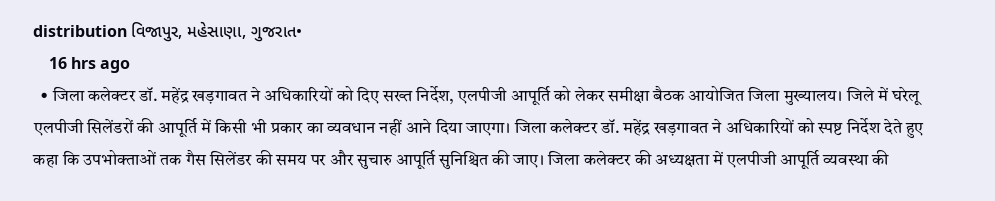distribution વિજાપુર, મહેસાણા, ગુજરાત•
    16 hrs ago
  • जिला कलेक्टर डॉ. महेंद्र खड़गावत ने अधिकारियों को दिए सख्त निर्देश, एलपीजी आपूर्ति को लेकर समीक्षा बैठक आयोजित जिला मुख्यालय। जिले में घरेलू एलपीजी सिलेंडरों की आपूर्ति में किसी भी प्रकार का व्यवधान नहीं आने दिया जाएगा। जिला कलेक्टर डॉ. महेंद्र खड़गावत ने अधिकारियों को स्पष्ट निर्देश देते हुए कहा कि उपभोक्ताओं तक गैस सिलेंडर की समय पर और सुचारु आपूर्ति सुनिश्चित की जाए। जिला कलेक्टर की अध्यक्षता में एलपीजी आपूर्ति व्यवस्था की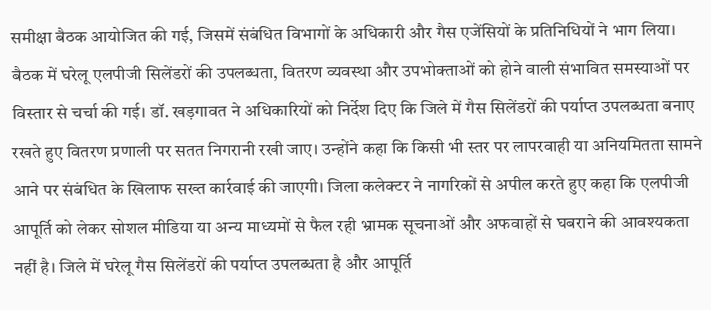समीक्षा बैठक आयोजित की गई, जिसमें संबंधित विभागों के अधिकारी और गैस एजेंसियों के प्रतिनिधियों ने भाग लिया। बैठक में घरेलू एलपीजी सिलेंडरों की उपलब्धता, वितरण व्यवस्था और उपभोक्ताओं को होने वाली संभावित समस्याओं पर विस्तार से चर्चा की गई। डॉ. खड़गावत ने अधिकारियों को निर्देश दिए कि जिले में गैस सिलेंडरों की पर्याप्त उपलब्धता बनाए रखते हुए वितरण प्रणाली पर सतत निगरानी रखी जाए। उन्होंने कहा कि किसी भी स्तर पर लापरवाही या अनियमितता सामने आने पर संबंधित के खिलाफ सख्त कार्रवाई की जाएगी। जिला कलेक्टर ने नागरिकों से अपील करते हुए कहा कि एलपीजी आपूर्ति को लेकर सोशल मीडिया या अन्य माध्यमों से फैल रही भ्रामक सूचनाओं और अफवाहों से घबराने की आवश्यकता नहीं है। जिले में घरेलू गैस सिलेंडरों की पर्याप्त उपलब्धता है और आपूर्ति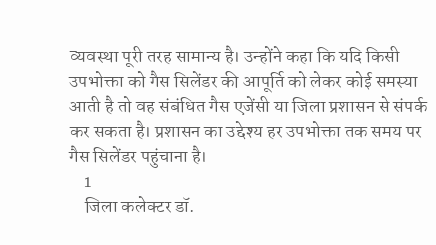व्यवस्था पूरी तरह सामान्य है। उन्होंने कहा कि यदि किसी उपभोक्ता को गैस सिलेंडर की आपूर्ति को लेकर कोई समस्या आती है तो वह संबंधित गैस एजेंसी या जिला प्रशासन से संपर्क कर सकता है। प्रशासन का उद्देश्य हर उपभोक्ता तक समय पर गैस सिलेंडर पहुंचाना है।
    1
    जिला कलेक्टर डॉ.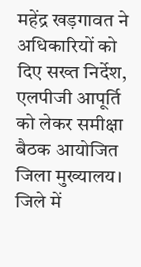महेंद्र खड़गावत ने अधिकारियों को दिए सख्त निर्देश, एलपीजी आपूर्ति को लेकर समीक्षा बैठक आयोजित
जिला मुख्यालय। जिले में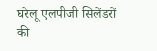घरेलू एलपीजी सिलेंडरों की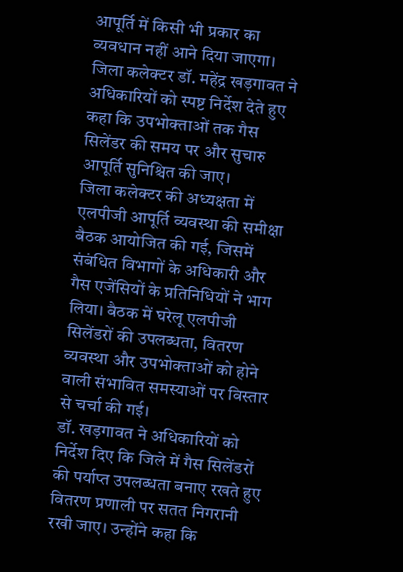आपूर्ति में किसी भी प्रकार का व्यवधान नहीं आने दिया जाएगा। जिला कलेक्टर डॉ. महेंद्र खड़गावत ने अधिकारियों को स्पष्ट निर्देश देते हुए कहा कि उपभोक्ताओं तक गैस सिलेंडर की समय पर और सुचारु आपूर्ति सुनिश्चित की जाए।
जिला कलेक्टर की अध्यक्षता में एलपीजी आपूर्ति व्यवस्था की समीक्षा बैठक आयोजित की गई, जिसमें संबंधित विभागों के अधिकारी और गैस एजेंसियों के प्रतिनिधियों ने भाग लिया। बैठक में घरेलू एलपीजी सिलेंडरों की उपलब्धता, वितरण व्यवस्था और उपभोक्ताओं को होने वाली संभावित समस्याओं पर विस्तार से चर्चा की गई।
डॉ. खड़गावत ने अधिकारियों को निर्देश दिए कि जिले में गैस सिलेंडरों की पर्याप्त उपलब्धता बनाए रखते हुए वितरण प्रणाली पर सतत निगरानी रखी जाए। उन्होंने कहा कि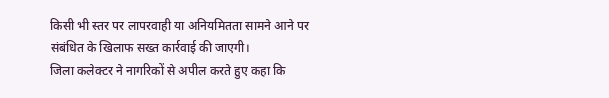किसी भी स्तर पर लापरवाही या अनियमितता सामने आने पर संबंधित के खिलाफ सख्त कार्रवाई की जाएगी।
जिला कलेक्टर ने नागरिकों से अपील करते हुए कहा कि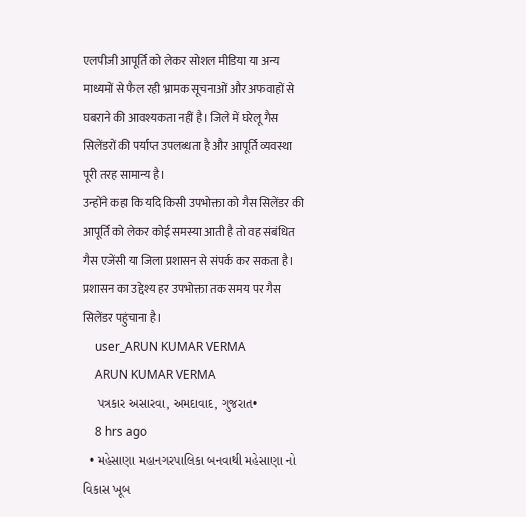एलपीजी आपूर्ति को लेकर सोशल मीडिया या अन्य माध्यमों से फैल रही भ्रामक सूचनाओं और अफवाहों से घबराने की आवश्यकता नहीं है। जिले में घरेलू गैस सिलेंडरों की पर्याप्त उपलब्धता है और आपूर्ति व्यवस्था पूरी तरह सामान्य है।
उन्होंने कहा कि यदि किसी उपभोक्ता को गैस सिलेंडर की आपूर्ति को लेकर कोई समस्या आती है तो वह संबंधित गैस एजेंसी या जिला प्रशासन से संपर्क कर सकता है। प्रशासन का उद्देश्य हर उपभोक्ता तक समय पर गैस सिलेंडर पहुंचाना है।
    user_ARUN KUMAR VERMA
    ARUN KUMAR VERMA
    પત્રકાર અસારવા, અમદાવાદ, ગુજરાત•
    8 hrs ago
  • મહેસાણા મહાનગરપાલિકા બનવાથી મહેસાણા નો વિકાસ ખૂબ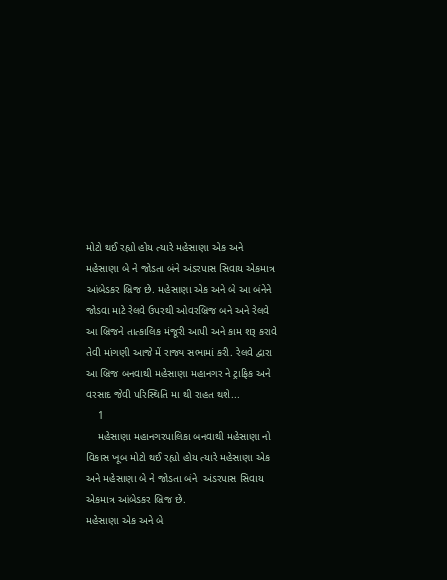મોટો થઈ રહ્યો હોય ત્યારે મહેસાણા એક અને મહેસાણા બે ને જોડતા બંને અંડરપાસ સિવાય એકમાત્ર આંબેડકર બ્રિજ છે. મહેસાણા એક અને બે આ બંનેને જોડવા માટે રેલવે ઉપરથી ઓવરબ્રિજ બને અને રેલવે આ બ્રિજને તાત્કાલિક મંજૂરી આપી અને કામ શરૂ કરાવે તેવી માંગણી આજે મેં રાજ્ય સભામાં કરી. રેલવે દ્વારા આ બ્રિજ બનવાથી મહેસાણા મહાનગર ને ટ્રાફિક અને વરસાદ જેવી પરિસ્થિતિ મા થી રાહત થશે...
    1
    મહેસાણા મહાનગરપાલિકા બનવાથી મહેસાણા નો વિકાસ ખૂબ મોટો થઈ રહ્યો હોય ત્યારે મહેસાણા એક અને મહેસાણા બે ને જોડતા બંને  અંડરપાસ સિવાય એકમાત્ર આંબેડકર બ્રિજ છે.
મહેસાણા એક અને બે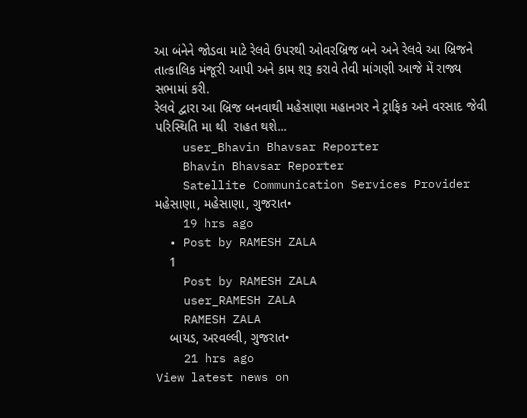આ બંનેને જોડવા માટે રેલવે ઉપરથી ઓવરબ્રિજ બને અને રેલવે આ બ્રિજને તાત્કાલિક મંજૂરી આપી અને કામ શરૂ કરાવે તેવી માંગણી આજે મેં રાજ્ય સભામાં કરી.
રેલવે દ્વારા આ બ્રિજ બનવાથી મહેસાણા મહાનગર ને ટ્રાફિક અને વરસાદ જેવી પરિસ્થિતિ મા થી  રાહત થશે...
    user_Bhavin Bhavsar Reporter
    Bhavin Bhavsar Reporter
    Satellite Communication Services Provider મહેસાણા, મહેસાણા, ગુજરાત•
    19 hrs ago
  • Post by RAMESH ZALA
    1
    Post by RAMESH ZALA
    user_RAMESH ZALA
    RAMESH ZALA
    બાયડ, અરવલ્લી, ગુજરાત•
    21 hrs ago
View latest news on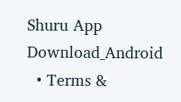Shuru App
Download_Android
  • Terms &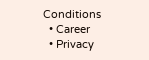Conditions
  • Career
  • Privacy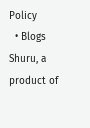Policy
  • Blogs
Shuru, a product of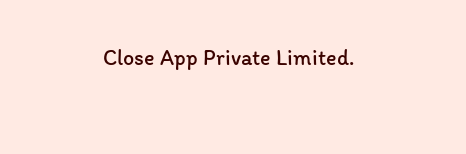Close App Private Limited.